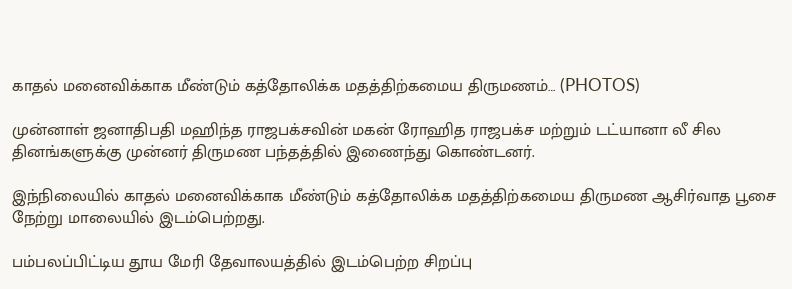காதல் மனைவிக்காக மீண்டும் கத்தோலிக்க மதத்திற்கமைய திருமணம்… (PHOTOS)

முன்னாள் ஜனாதிபதி மஹிந்த ராஜபக்சவின் மகன் ரோஹித ராஜபக்ச மற்றும் டட்யானா லீ சில தினங்களுக்கு முன்னர் திருமண பந்தத்தில் இணைந்து கொண்டனர்.

இந்நிலையில் காதல் மனைவிக்காக மீண்டும் கத்தோலிக்க மதத்திற்கமைய திருமண ஆசிர்வாத பூசை நேற்று மாலையில் இடம்பெற்றது.

பம்பலப்பிட்டிய தூய மேரி தேவாலயத்தில் இடம்பெற்ற சிறப்பு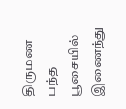திருமண பந்த பூசையில் இணைந்து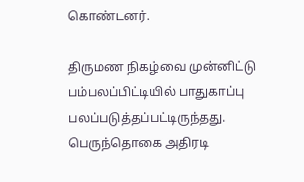கொண்டனர்.

திருமண நிகழ்வை முன்னிட்டு பம்பலப்பிட்டியில் பாதுகாப்பு பலப்படுத்தப்பட்டிருந்தது. பெருந்தொகை அதிரடி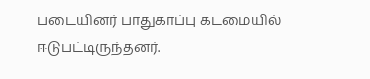படையினர் பாதுகாப்பு கடமையில் ஈடுபட்டிருந்தனர்.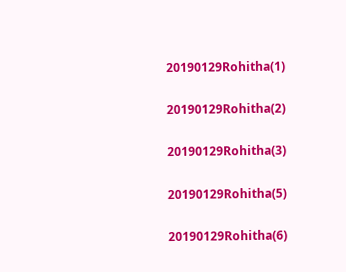20190129Rohitha(1)

20190129Rohitha(2)

20190129Rohitha(3)

20190129Rohitha(5)

20190129Rohitha(6)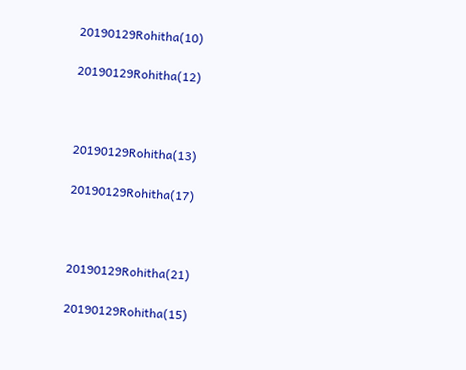20190129Rohitha(10)

20190129Rohitha(12)



20190129Rohitha(13)

20190129Rohitha(17)



20190129Rohitha(21)

20190129Rohitha(15)